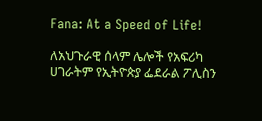Fana: At a Speed of Life!

ለአህጉራዊ ሰላም ሌሎች የአፍሪካ ሀገራትም የኢትዮጵያ ፌደራል ፖሊስን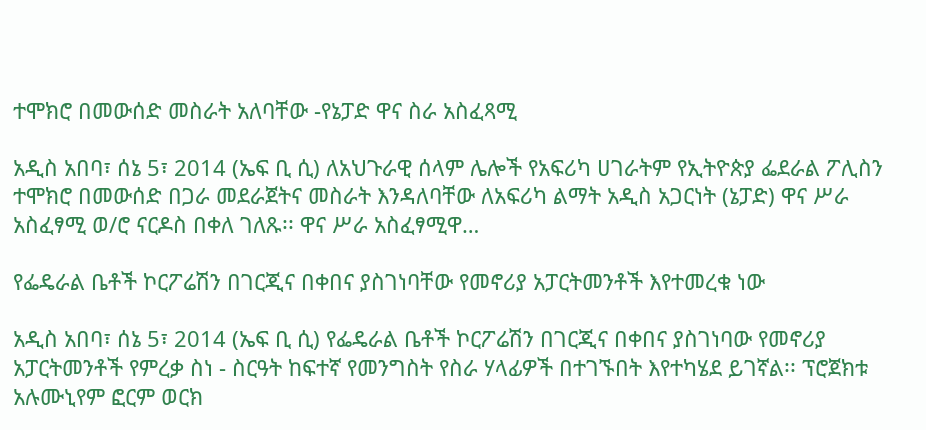ተሞክሮ በመውሰድ መስራት አለባቸው -የኔፓድ ዋና ስራ አስፈጻሚ

አዲስ አበባ፣ ሰኔ 5፣ 2014 (ኤፍ ቢ ሲ) ለአህጉራዊ ሰላም ሌሎች የአፍሪካ ሀገራትም የኢትዮጵያ ፌደራል ፖሊስን ተሞክሮ በመውሰድ በጋራ መደራጀትና መስራት እንዳለባቸው ለአፍሪካ ልማት አዲስ አጋርነት (ኔፓድ) ዋና ሥራ አስፈፃሚ ወ/ሮ ናርዶስ በቀለ ገለጹ፡፡ ዋና ሥራ አስፈፃሚዋ…

የፌዴራል ቤቶች ኮርፖሬሽን በገርጂና በቀበና ያስገነባቸው የመኖሪያ አፓርትመንቶች እየተመረቁ ነው

አዲስ አበባ፣ ሰኔ 5፣ 2014 (ኤፍ ቢ ሲ) የፌዴራል ቤቶች ኮርፖሬሽን በገርጂና በቀበና ያስገነባው የመኖሪያ አፓርትመንቶች የምረቃ ስነ - ስርዓት ከፍተኛ የመንግስት የስራ ሃላፊዎች በተገኙበት እየተካሄደ ይገኛል፡፡ ፕሮጀክቱ አሉሙኒየም ፎርም ወርክ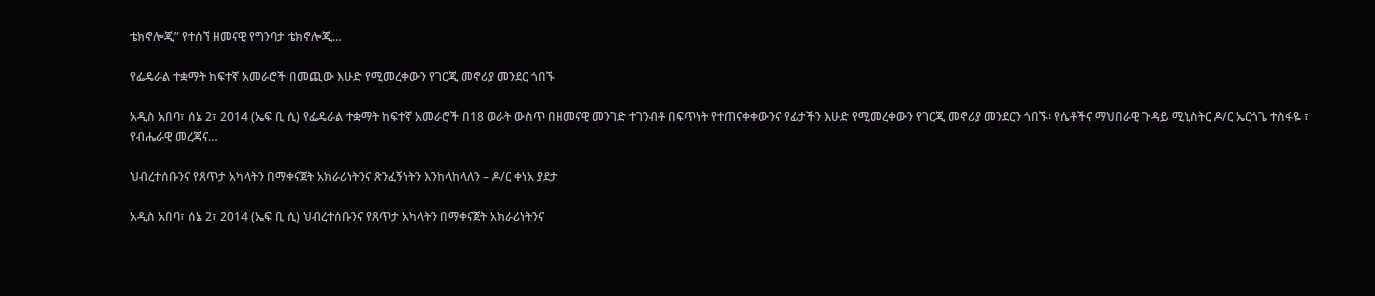ቴክኖሎጂ” የተሰኘ ዘመናዊ የግንባታ ቴክኖሎጂ…

የፌዴራል ተቋማት ከፍተኛ አመራሮች በመጪው እሁድ የሚመረቀውን የገርጂ መኖሪያ መንደር ጎበኙ

አዲስ አበባ፣ ሰኔ 2፣ 2014 (ኤፍ ቢ ሲ) የፌዴራል ተቋማት ከፍተኛ አመራሮች በ18 ወራት ውስጥ በዘመናዊ መንገድ ተገንብቶ በፍጥነት የተጠናቀቀውንና የፊታችን እሁድ የሚመረቀውን የገርጂ መኖሪያ መንደርን ጎበኙ፡ የሴቶችና ማህበራዊ ጉዳይ ሚኒስትር ዶ/ር ኤርጎጌ ተስፋዬ ፣ የብሔራዊ መረጃና…

ህብረተሰቡንና የጸጥታ አካላትን በማቀናጀት አክራሪነትንና ጽንፈኝነትን እንከላከላለን – ዶ/ር ቀነአ ያደታ

አዲስ አበባ፣ ሰኔ 2፣ 2014 (ኤፍ ቢ ሲ) ህብረተሰቡንና የጸጥታ አካላትን በማቀናጀት አክራሪነትንና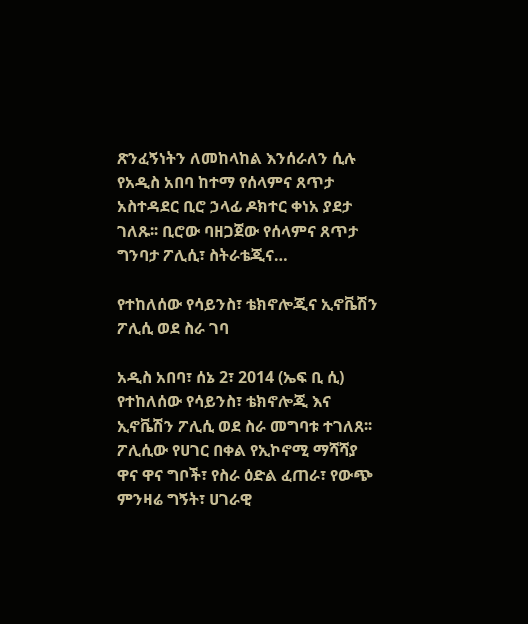ጽንፈኝነትን ለመከላከል እንሰራለን ሲሉ የአዲስ አበባ ከተማ የሰላምና ጸጥታ አስተዳደር ቢሮ ኃላፊ ዶክተር ቀነአ ያደታ ገለጹ፡፡ ቢሮው ባዘጋጀው የሰላምና ጸጥታ ግንባታ ፖሊሲ፣ ስትራቴጂና…

የተከለሰው የሳይንስ፣ ቴክኖሎጂና ኢኖቬሽን ፖሊሲ ወደ ስራ ገባ

አዲስ አበባ፣ ሰኔ 2፣ 2014 (ኤፍ ቢ ሲ) የተከለሰው የሳይንስ፣ ቴክኖሎጂ እና ኢኖቬሽን ፖሊሲ ወደ ስራ መግባቱ ተገለጸ፡፡ ፖሊሲው የሀገር በቀል የኢኮኖሚ ማሻሻያ ዋና ዋና ግቦች፣ የስራ ዕድል ፈጠራ፣ የውጭ ምንዛሬ ግኝት፣ ሀገራዊ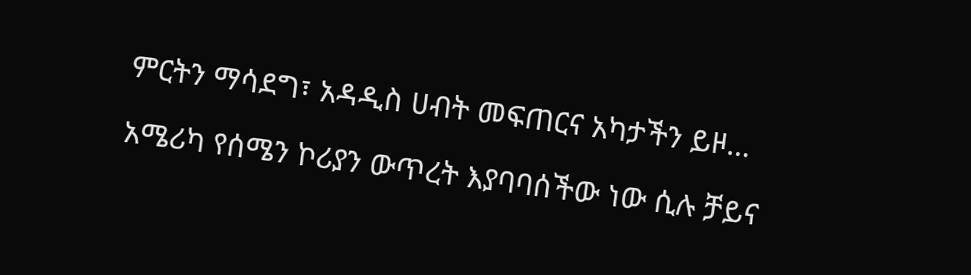ምርትን ማሳደግ፣ አዳዲስ ሀብት መፍጠርና አካታችን ይዞ…

አሜሪካ የሰሜን ኮሪያን ውጥረት እያባባሰችው ነው ሲሉ ቻይና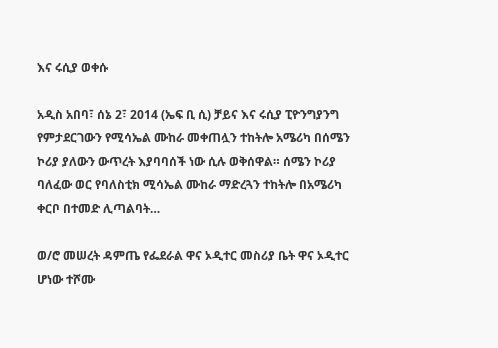እና ሩሲያ ወቀሱ

አዲስ አበባ፣ ሰኔ 2፣ 2014 (ኤፍ ቢ ሲ) ቻይና እና ሩሲያ ፒዮንግያንግ የምታደርገውን የሚሳኤል ሙከራ መቀጠሏን ተከትሎ አሜሪካ በሰሜን ኮሪያ ያለውን ውጥረት እያባባሰች ነው ሲሉ ወቅሰዋል። ሰሜን ኮሪያ ባለፈው ወር የባለስቲክ ሚሳኤል ሙከራ ማድረጓን ተከትሎ በአሜሪካ ቀርቦ በተመድ ሊጣልባት…

ወ/ሮ መሠረት ዳምጤ የፌደራል ዋና ኦዲተር መስሪያ ቤት ዋና ኦዲተር ሆነው ተሾሙ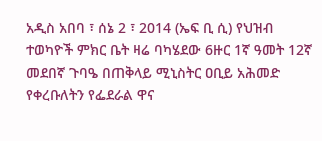አዲስ አበባ ፣ ሰኔ 2 ፣ 2014 (ኤፍ ቢ ሲ) የህዝብ ተወካዮች ምክር ቤት ዛሬ ባካሄደው 6ዙር 1ኛ ዓመት 12ኛ መደበኛ ጉባዔ በጠቅላይ ሚኒስትር ዐቢይ አሕመድ የቀረቡለትን የፌደራል ዋና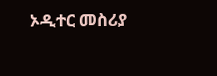ኦዲተር መስሪያ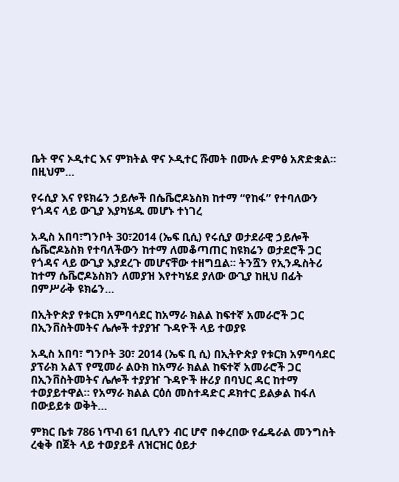ቤት ዋና ኦዲተር እና ምክትል ዋና ኦዲተር ሹመት በሙሉ ድምፅ አጽድቋል። በዚህም…

የሩሲያ እና የዩክሬን ኃይሎች በሴቬሮዶኔስክ ከተማ “የከፋ” የተባለውን የጎዳና ላይ ውጊያ እያካሄዱ መሆኑ ተነገረ

አዲስ አበባ፣ግንቦት 30፣2014 (ኤፍ ቢሲ) የሩሲያ ወታደራዊ ኃይሎች ሴቬሮዶኔስክ የተባለችውን ከተማ ለመቆጣጠር ከዩክሬን ወታደሮች ጋር የጎዳና ላይ ውጊያ እያደረጉ መሆናቸው ተዘግቧል፡፡ ትንሿን የኢንዱስትሪ ከተማ ሴቬሮዶኔስክን ለመያዝ እየተካሄደ ያለው ውጊያ ከዚህ በፊት በምሥራቅ ዩክሬን…

በኢትዮጵያ የቱርክ አምባሳደር ከአማራ ክልል ከፍተኛ አመራሮች ጋር በኢንቨስትመትና ሌሎች ተያያዠ ጉዳዮች ላይ ተወያዩ

አዲስ አበባ፣ ግንቦት 30፣ 2014 (ኤፍ ቢ ሲ) በኢትዮጵያ የቱርክ አምባሳደር ያፕራክ አልፕ የሚመራ ልዑክ ከአማራ ክልል ከፍተኛ አመራሮች ጋር በኢንቨስትመትና ሌሎች ተያያዠ ጉዳዮች ዙሪያ በባህር ዳር ከተማ ተወያይተዋል። የአማራ ክልል ርዕሰ መስተዳድር ዶክተር ይልቃል ከፋለ በውይይቱ ወቅት…

ምክር ቤቱ 786 ነጥብ 61 ቢሊየን ብር ሆኖ በቀረበው የፌዴራል መንግስት ረቂቅ በጀት ላይ ተወያይቶ ለዝርዝር ዕይታ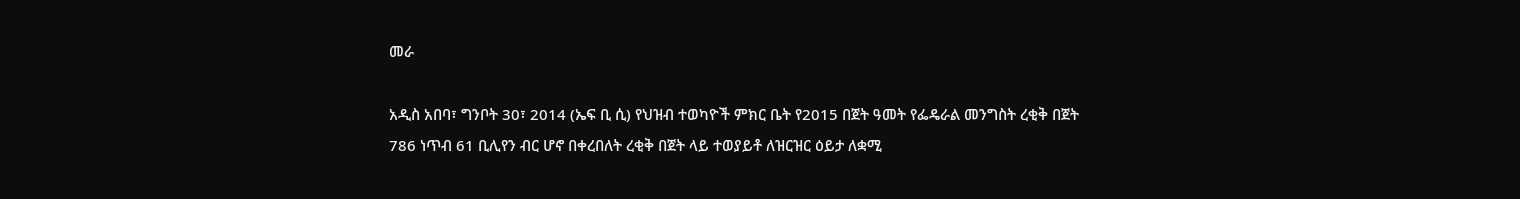መራ

አዲስ አበባ፣ ግንቦት 30፣ 2014 (ኤፍ ቢ ሲ) የህዝብ ተወካዮች ምክር ቤት የ2015 በጀት ዓመት የፌዴራል መንግስት ረቂቅ በጀት 786 ነጥብ 61 ቢሊየን ብር ሆኖ በቀረበለት ረቂቅ በጀት ላይ ተወያይቶ ለዝርዝር ዕይታ ለቋሚ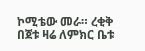ኮሚቴው መራ። ረቂቅ በጀቱ ዛሬ ለምክር ቤቱ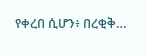የቀረበ ሲሆን፥ በረቂቅ…